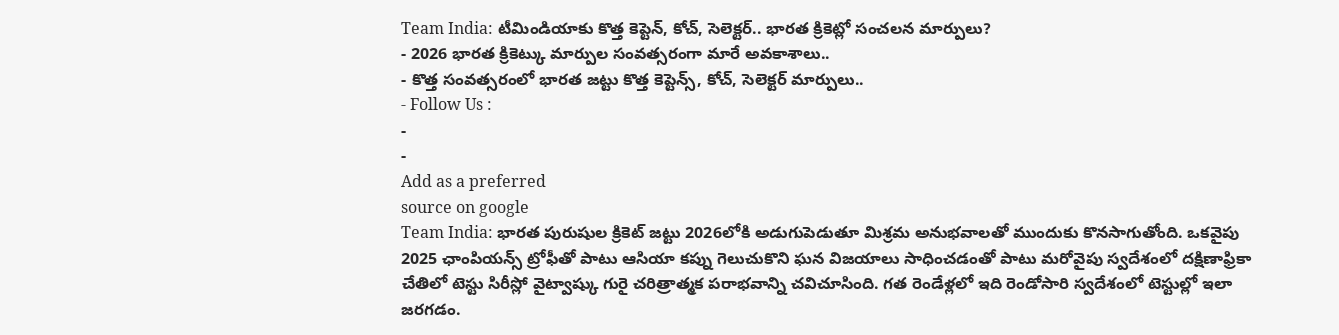Team India: టీమిండియాకు కొత్త కెప్టెన్, కోచ్, సెలెక్టర్.. భారత క్రికెట్లో సంచలన మార్పులు?
- 2026 భారత క్రికెట్కు మార్పుల సంవత్సరంగా మారే అవకాశాలు..
- కొత్త సంవత్సరంలో భారత జట్టు కొత్త కెప్టెన్స్, కోచ్, సెలెక్టర్ మార్పులు..
- Follow Us :
-
-
Add as a preferred
source on google
Team India: భారత పురుషుల క్రికెట్ జట్టు 2026లోకి అడుగుపెడుతూ మిశ్రమ అనుభవాలతో ముందుకు కొనసాగుతోంది. ఒకవైపు 2025 ఛాంపియన్స్ ట్రోఫీతో పాటు ఆసియా కప్ను గెలుచుకొని ఘన విజయాలు సాధించడంతో పాటు మరోవైపు స్వదేశంలో దక్షిణాఫ్రికా చేతిలో టెస్టు సిరీస్లో వైట్వాష్కు గురై చరిత్రాత్మక పరాభవాన్ని చవిచూసింది. గత రెండేళ్లలో ఇది రెండోసారి స్వదేశంలో టెస్టుల్లో ఇలా జరగడం.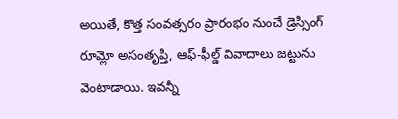అయితే, కొత్త సంవత్సరం ప్రారంభం నుంచే డ్రెస్సింగ్ రూమ్లో అసంతృప్తి, ఆఫ్-ఫీల్డ్ వివాదాలు జట్టును వెంటాడాయి. ఇవన్నీ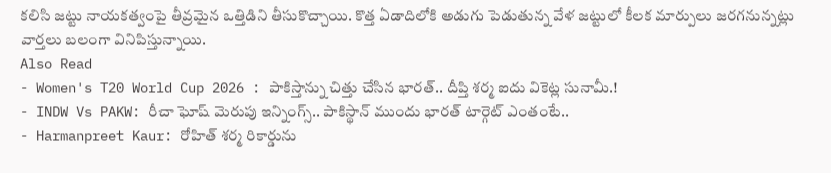కలిసి జట్టు నాయకత్వంపై తీవ్రమైన ఒత్తిడిని తీసుకొచ్చాయి. కొత్త ఏడాదిలోకి అడుగు పెడుతున్న వేళ జట్టులో కీలక మార్పులు జరగనున్నట్లు వార్తలు బలంగా వినిపిస్తున్నాయి.
Also Read
- Women's T20 World Cup 2026 : పాకిస్తాన్ను చిత్తు చేసిన భారత్.. దీప్తి శర్మ ఐదు వికెట్ల సునామీ.!
- INDW Vs PAKW: రీచా ఘోష్ మెరుపు ఇన్నింగ్స్.. పాకిస్థాన్ ముందు భారత్ టార్గెట్ ఎంతంటే..
- Harmanpreet Kaur: రోహిత్ శర్మ రికార్డును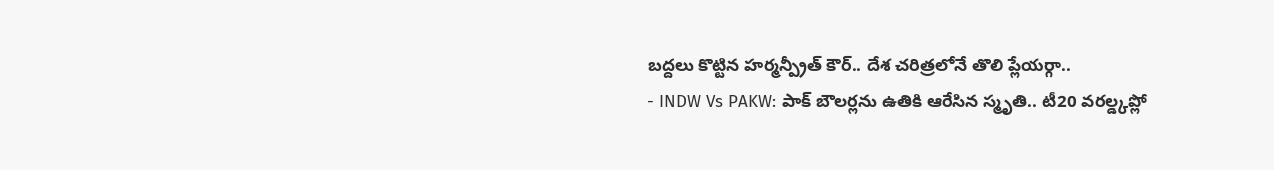బద్దలు కొట్టిన హర్మన్ప్రీత్ కౌర్.. దేశ చరిత్రలోనే తొలి ప్లేయర్గా..
- INDW Vs PAKW: పాక్ బౌలర్లను ఉతికి ఆరేసిన స్మృతి.. టీ20 వరల్డ్కప్లో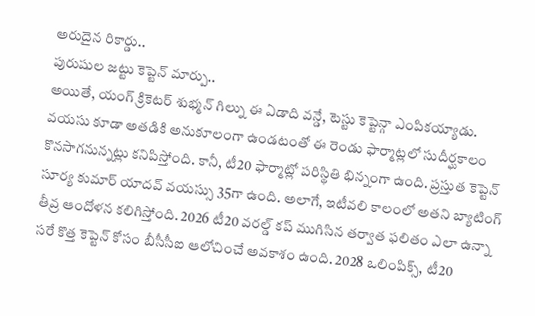అరుదైన రికార్డు..
పురుషుల జట్టు కెప్టెన్ మార్పు..
అయితే, యంగ్ క్రికెటర్ శుభ్మన్ గిల్ను ఈ ఏడాది వన్డే, టెస్టు కెప్టెన్గా ఎంపికయ్యాడు. వయసు కూడా అతడికి అనుకూలంగా ఉండటంతో ఈ రెండు ఫార్మాట్లలో సుదీర్ఘకాలం కొనసాగనున్నట్లు కనిపిస్తోంది. కానీ, టీ20 ఫార్మాట్లో పరిస్థితి భిన్నంగా ఉంది. ప్రస్తుత కెప్టెన్ సూర్య కుమార్ యాదవ్ వయస్సు 35గా ఉంది. అలాగే, ఇటీవలి కాలంలో అతని బ్యాటింగ్ తీవ్ర ఆందోళన కలిగిస్తోంది. 2026 టీ20 వరల్డ్ కప్ ముగిసిన తర్వాత ఫలితం ఎలా ఉన్నా సరే కొత్త కెప్టెన్ కోసం బీసీసీఐ ఆలోచించే అవకాశం ఉంది. 2028 ఒలింపిక్స్, టీ20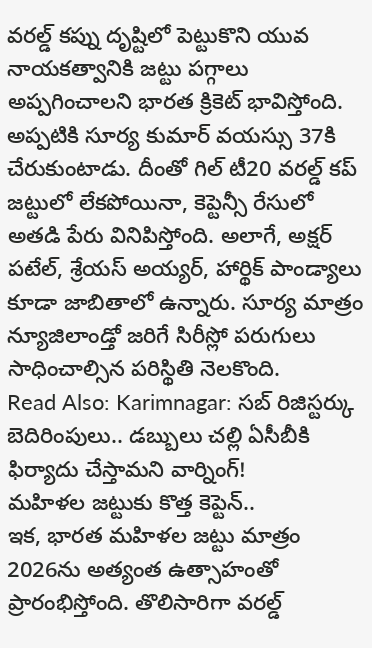వరల్డ్ కప్ను దృష్టిలో పెట్టుకొని యువ నాయకత్వానికి జట్టు పగ్గాలు అప్పగించాలని భారత క్రికెట్ భావిస్తోంది. అప్పటికి సూర్య కుమార్ వయస్సు 37కి చేరుకుంటాడు. దీంతో గిల్ టీ20 వరల్డ్ కప్ జట్టులో లేకపోయినా, కెప్టెన్సీ రేసులో అతడి పేరు వినిపిస్తోంది. అలాగే, అక్షర్ పటేల్, శ్రేయస్ అయ్యర్, హార్థిక్ పాండ్యాలు కూడా జాబితాలో ఉన్నారు. సూర్య మాత్రం న్యూజిలాండ్తో జరిగే సిరీస్లో పరుగులు సాధించాల్సిన పరిస్థితి నెలకొంది.
Read Also: Karimnagar: సబ్ రిజిస్టర్కు బెదిరింపులు.. డబ్బులు చల్లి ఏసీబీకి ఫిర్యాదు చేస్తామని వార్నింగ్!
మహిళల జట్టుకు కొత్త కెప్టెన్..
ఇక, భారత మహిళల జట్టు మాత్రం 2026ను అత్యంత ఉత్సాహంతో ప్రారంభిస్తోంది. తొలిసారిగా వరల్డ్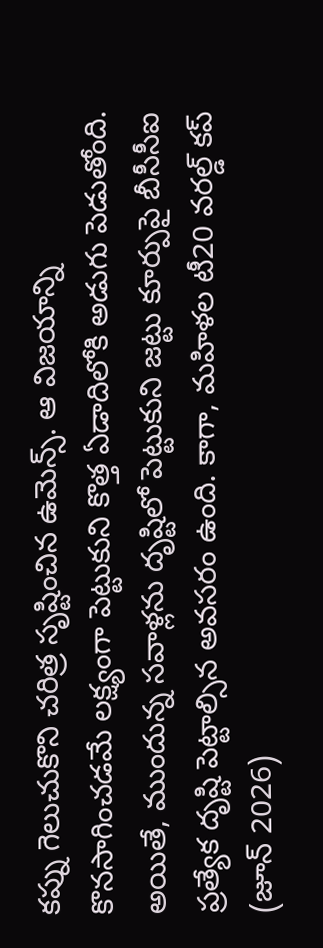కప్ను గెలుచుకొని చరిత్ర సృష్టించిన ఉమెన్స్. ఆ విజయాన్ని కొనసాగించడమే లక్ష్యంగా పెట్టుకుని కొత్త ఏడాదిలోకి అడుగు పెడుతోంది. అయితే, ముందున్న సవాళ్లను దృష్టిలో పెట్టుకుని జట్టు కూర్పుపై బీసీసీఐ ప్రత్యేక దృష్టి పెట్టాల్సిన అవసరం ఉంది. కాగా, మహిళల టీ20 వరల్డ్ కప్ (జూన్ 2026)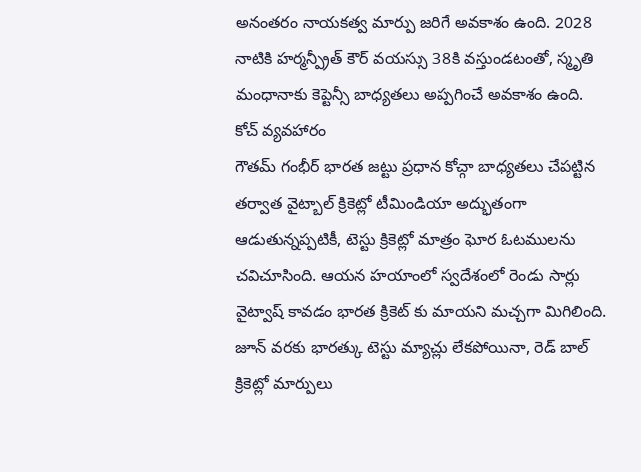అనంతరం నాయకత్వ మార్పు జరిగే అవకాశం ఉంది. 2028 నాటికి హర్మన్ప్రీత్ కౌర్ వయస్సు 38కి వస్తుండటంతో, స్మృతి మంధానాకు కెప్టెన్సీ బాధ్యతలు అప్పగించే అవకాశం ఉంది.
కోచ్ వ్యవహారం
గౌతమ్ గంభీర్ భారత జట్టు ప్రధాన కోచ్గా బాధ్యతలు చేపట్టిన తర్వాత వైట్బాల్ క్రికెట్లో టీమిండియా అద్భుతంగా ఆడుతున్నప్పటికీ, టెస్టు క్రికెట్లో మాత్రం ఘోర ఓటములను చవిచూసింది. ఆయన హయాంలో స్వదేశంలో రెండు సార్లు వైట్వాష్ కావడం భారత క్రికెట్ కు మాయని మచ్చగా మిగిలింది. జూన్ వరకు భారత్కు టెస్టు మ్యాచ్లు లేకపోయినా, రెడ్ బాల్ క్రికెట్లో మార్పులు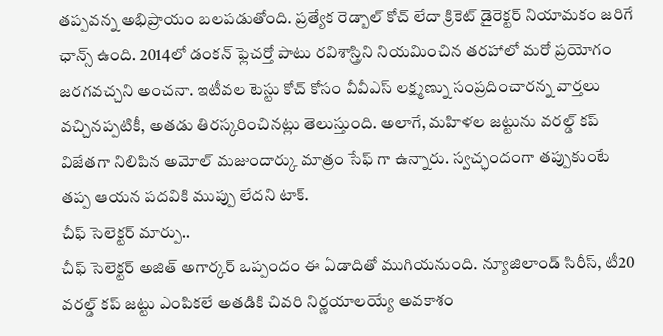తప్పవన్న అభిప్రాయం బలపడుతోంది. ప్రత్యేక రెడ్బాల్ కోచ్ లేదా క్రికెట్ డైరెక్టర్ నియామకం జరిగే ఛాన్స్ ఉంది. 2014లో డంకన్ ఫ్లెచర్తో పాటు రవిశాస్త్రిని నియమించిన తరహాలో మరో ప్రయోగం జరగవచ్చని అంచనా. ఇటీవల టెస్టు కోచ్ కోసం వీవీఎస్ లక్ష్మణ్ను సంప్రదించారన్న వార్తలు వచ్చినప్పటికీ, అతడు తిరస్కరించినట్లు తెలుస్తుంది. అలాగే, మహిళల జట్టును వరల్డ్ కప్ విజేతగా నిలిపిన అమోల్ మజుందార్కు మాత్రం సేఫ్ గా ఉన్నారు. స్వచ్ఛందంగా తప్పుకుంటే తప్ప ఆయన పదవికి ముప్పు లేదని టాక్.
చీఫ్ సెలెక్టర్ మార్పు..
చీఫ్ సెలెక్టర్ అజిత్ అగార్కర్ ఒప్పందం ఈ ఏడాదితో ముగియనుంది. న్యూజిలాండ్ సిరీస్, టీ20 వరల్డ్ కప్ జట్టు ఎంపికలే అతడికి చివరి నిర్ణయాలయ్యే అవకాశం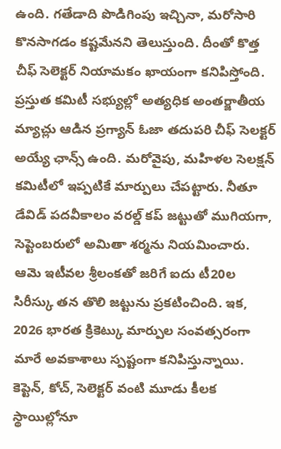ఉంది. గతేడాది పొడిగింపు ఇచ్చినా, మరోసారి కొనసాగడం కష్టమేనని తెలుస్తుంది. దీంతో కొత్త చీఫ్ సెలెక్టర్ నియామకం ఖాయంగా కనిపిస్తోంది. ప్రస్తుత కమిటీ సభ్యుల్లో అత్యధిక అంతర్జాతీయ మ్యాచ్లు ఆడిన ప్రగ్యాన్ ఓజా తదుపరి చీఫ్ సెలక్టర్ అయ్యే ఛాన్స్ ఉంది. మరోవైపు, మహిళల సెలక్షన్ కమిటీలో ఇప్పటికే మార్పులు చేపట్టారు. నీతూ డేవిడ్ పదవీకాలం వరల్డ్ కప్ జట్టుతో ముగియగా, సెప్టెంబరులో అమితా శర్మను నియమించారు. ఆమె ఇటీవల శ్రీలంకతో జరిగే ఐదు టీ20ల సిరీస్కు తన తొలి జట్టును ప్రకటించింది. ఇక, 2026 భారత క్రికెట్కు మార్పుల సంవత్సరంగా మారే అవకాశాలు స్పష్టంగా కనిపిస్తున్నాయి. కెప్టెన్, కోచ్, సెలెక్టర్ వంటి మూడు కీలక స్థాయిల్లోనూ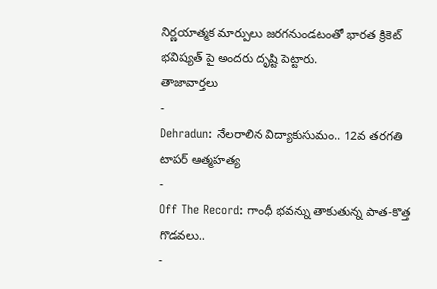నిర్ణయాత్మక మార్పులు జరగనుండటంతో భారత క్రికెట్ భవిష్యత్ పై అందరు దృష్టి పెట్టారు.
తాజావార్తలు
-
Dehradun: నేలరాలిన విద్యాకుసుమం.. 12వ తరగతి టాపర్ ఆత్మహత్య
-
Off The Record: గాంధీ భవన్ను తాకుతున్న పాత-కొత్త గొడవలు..
-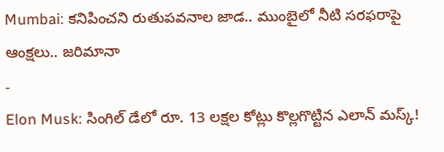Mumbai: కనిపించని రుతుపవనాల జాడ.. ముంబైలో నీటి సరఫరాపై ఆంక్షలు.. జరిమానా
-
Elon Musk: సింగిల్ డేలో రూ. 13 లక్షల కోట్లు కొల్లగొట్టిన ఎలాన్ మస్క్!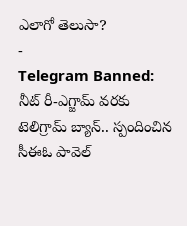ఎలాగో తెలుసా?
-
Telegram Banned: నీట్ రీ-ఎగ్జామ్ వరకు టెలిగ్రామ్ బ్యాన్.. స్పందించిన సీఈఓ పావెల్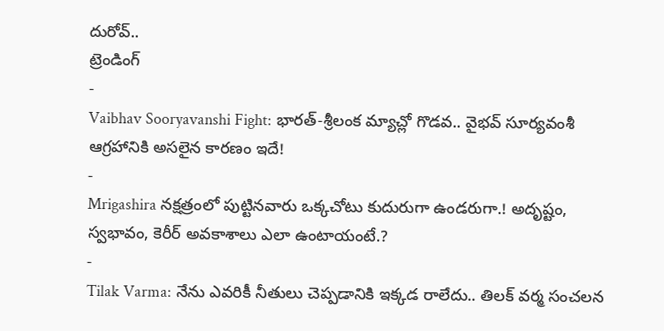దురోవ్..
ట్రెండింగ్
-
Vaibhav Sooryavanshi Fight: భారత్-శ్రీలంక మ్యాచ్లో గొడవ.. వైభవ్ సూర్యవంశీ ఆగ్రహానికి అసలైన కారణం ఇదే!
-
Mrigashira నక్షత్రంలో పుట్టినవారు ఒక్కచోటు కుదురుగా ఉండరుగా.! అదృష్టం, స్వభావం, కెరీర్ అవకాశాలు ఎలా ఉంటాయంటే.?
-
Tilak Varma: నేను ఎవరికీ నీతులు చెప్పడానికి ఇక్కడ రాలేదు.. తిలక్ వర్మ సంచలన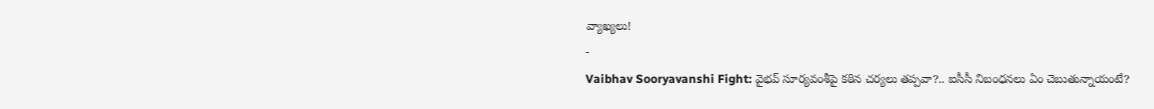వ్యాఖ్యలు!
-
Vaibhav Sooryavanshi Fight: వైభవ్ సూర్యవంశీపై కఠిన చర్యలు తప్పవా?.. ఐసీసీ నిబంధనలు ఏం చెబుతున్నాయంటే?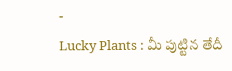-
Lucky Plants : మీ పుట్టిన తేదీ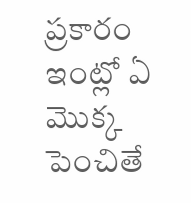ప్రకారం ఇంట్లో ఏ మొక్క పెంచితే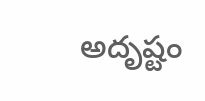అదృష్టం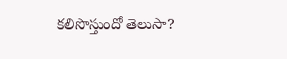కలిసొస్తుందో తెలుసా?